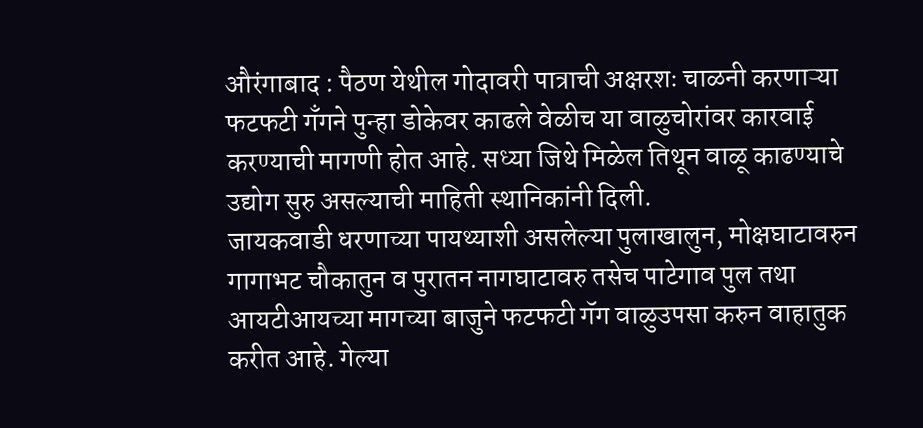औरंगाबाद : पैठण येथील गोदावरी पात्राची अक्षरशः चाळनी करणाऱ्या फटफटी गँगने पुन्हा डोकेवर काढले वेळीच या वाळुचोरांवर कारवाई करण्याची मागणी होत आहे. सध्या जिथे मिळेल तिथून वाळू काढण्याचे उद्योग सुरु असल्याची माहिती स्थानिकांनी दिली.
जायकवाडी धरणाच्या पायथ्याशी असलेल्या पुलाखालुन, मोक्षघाटावरुन गागाभट चौकातुन व पुरातन नागघाटावरु तसेच पाटेगाव पुल तथा आयटीआयच्या मागच्या बाजुने फटफटी गॅग वाळुउपसा करुन वाहातुक करीत आहे. गेल्या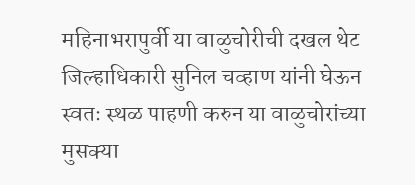महिनाभरापुर्वी या वाळुचोरीची दखल थेट जिल्हाधिकारी सुनिल चव्हाण यांनी घेऊन स्वतः स्थळ पाहणी करुन या वाळुचोरांच्या मुसक्या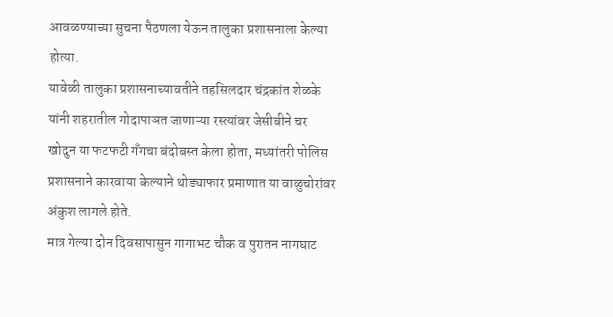आवळण्याच्या सुचना पैठणला येऊन तालुका प्रशासनाला केल्या होत्या.
यावेळी तालुका प्रशासनाच्यावतीने तहसिलदार चंद्रकांत शेळके यांनी शहरातील गोदापाञत जाणाऱ्या रस्त्यांवर जेसीबीने चर खोदुन या फटफटी गँगचा बंदोबस्त केला होता, मध्यांतरी पोलिस प्रशासनाने कारवाया केल्याने थोड्याफार प्रमाणात या वाळुचोरांवर अंकुश लागले होते.
मात्र गेल्या दोन दिवसापासुन गागाभट चौक व पुरातन नागघाट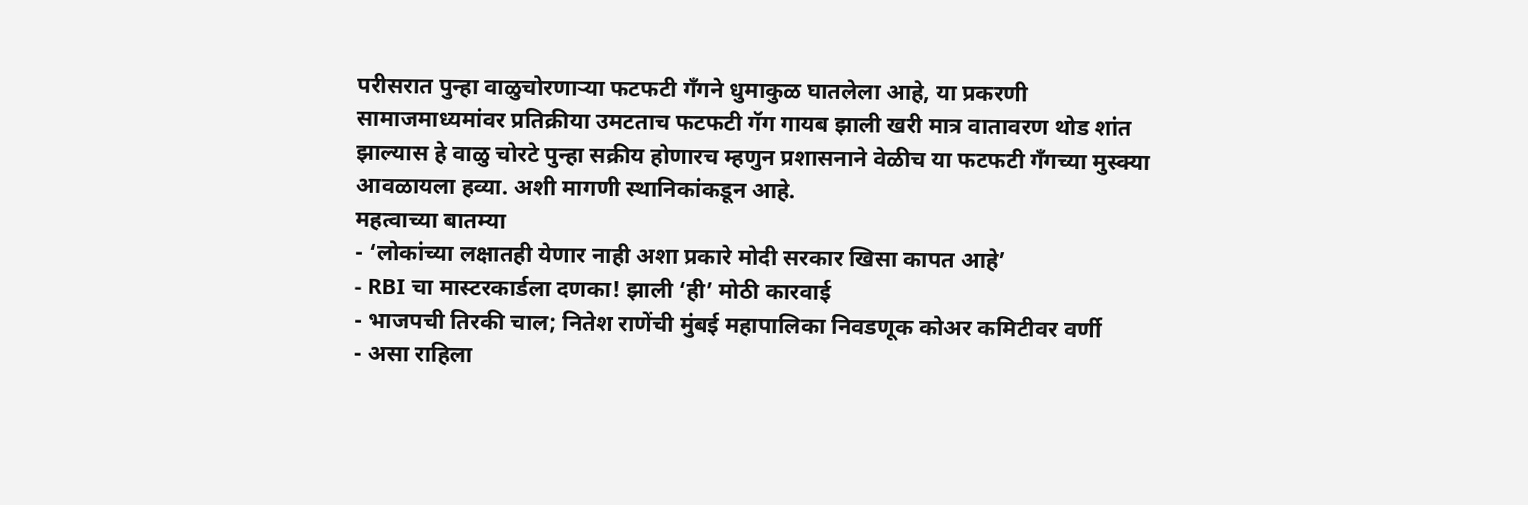परीसरात पुन्हा वाळुचोरणाऱ्या फटफटी गँगने धुमाकुळ घातलेला आहे, या प्रकरणी सामाजमाध्यमांवर प्रतिक्रीया उमटताच फटफटी गॅग गायब झाली खरी मात्र वातावरण थोड शांत झाल्यास हे वाळु चोरटे पुन्हा सक्रीय होणारच म्हणुन प्रशासनाने वेळीच या फटफटी गँगच्या मुस्क्या आवळायला हव्या. अशी मागणी स्थानिकांकडून आहे.
महत्वाच्या बातम्या
- ‘लोकांच्या लक्षातही येणार नाही अशा प्रकारे मोदी सरकार खिसा कापत आहे’
- RBI चा मास्टरकार्डला दणका! झाली ‘ही’ मोठी कारवाई
- भाजपची तिरकी चाल; नितेश राणेंची मुंबई महापालिका निवडणूक कोअर कमिटीवर वर्णी
- असा राहिला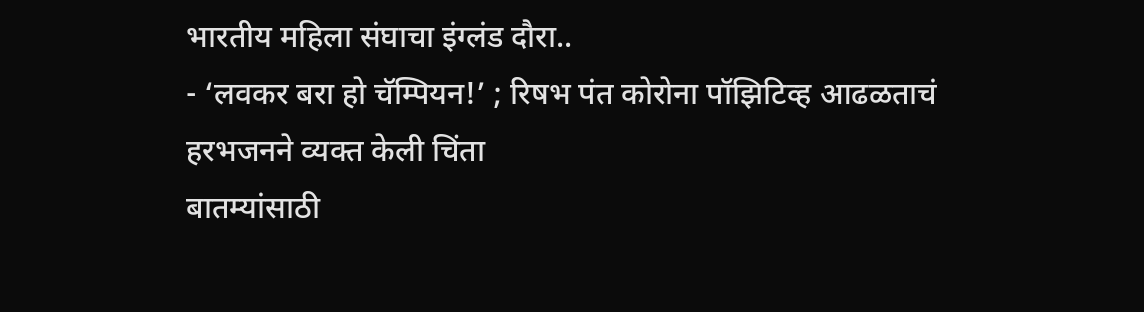भारतीय महिला संघाचा इंग्लंड दौरा..
- ‘लवकर बरा हो चॅम्पियन!’ ; रिषभ पंत कोरोना पॉझिटिव्ह आढळताचं हरभजनने व्यक्त केली चिंता
बातम्यांसाठी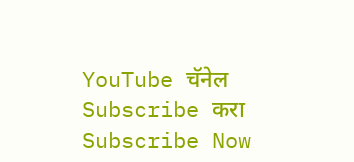YouTube चॅनेल Subscribe करा
Subscribe Now